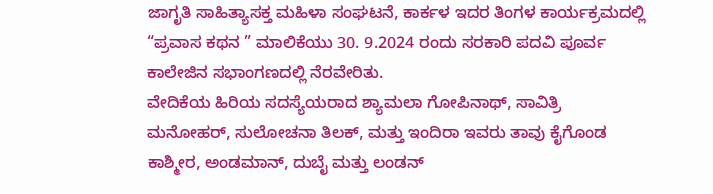ಜಾಗೃತಿ ಸಾಹಿತ್ಯಾಸಕ್ತ ಮಹಿಳಾ ಸಂಘಟನೆ, ಕಾರ್ಕಳ ಇದರ ತಿಂಗಳ ಕಾರ್ಯಕ್ರಮದಲ್ಲಿ “ಪ್ರವಾಸ ಕಥನ ” ಮಾಲಿಕೆಯು 30. 9.2024 ರಂದು ಸರಕಾರಿ ಪದವಿ ಪೂರ್ವ ಕಾಲೇಜಿನ ಸಭಾಂಗಣದಲ್ಲಿ ನೆರವೇರಿತು.
ವೇದಿಕೆಯ ಹಿರಿಯ ಸದಸ್ಯೆಯರಾದ ಶ್ಯಾಮಲಾ ಗೋಪಿನಾಥ್, ಸಾವಿತ್ರಿ ಮನೋಹರ್, ಸುಲೋಚನಾ ತಿಲಕ್, ಮತ್ತು ಇಂದಿರಾ ಇವರು ತಾವು ಕೈಗೊಂಡ ಕಾಶ್ಮೀರ, ಅಂಡಮಾನ್, ದುಬೈ ಮತ್ತು ಲಂಡನ್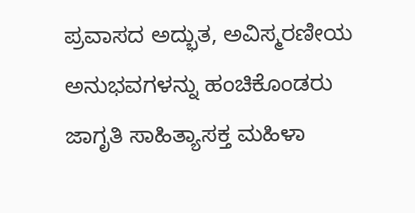ಪ್ರವಾಸದ ಅದ್ಭುತ, ಅವಿಸ್ಮರಣೀಯ ಅನುಭವಗಳನ್ನು ಹಂಚಿಕೊಂಡರು ಜಾಗೃತಿ ಸಾಹಿತ್ಯಾಸಕ್ತ ಮಹಿಳಾ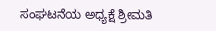ಸಂಘಟನೆಯ ಅಧ್ಯಕ್ಷೆ ಶ್ರೀಮತಿ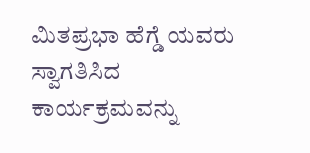ಮಿತಪ್ರಭಾ ಹೆಗ್ಡೆ ಯವರು ಸ್ವಾಗತಿಸಿದ ಕಾರ್ಯಕ್ರಮವನ್ನು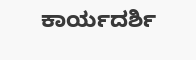ಕಾರ್ಯದರ್ಶಿ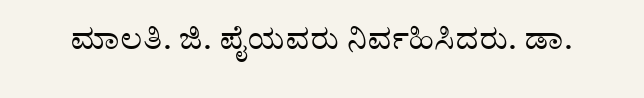ಮಾಲತಿ. ಜಿ. ಪೈಯವರು ನಿರ್ವಹಿಸಿದರು. ಡಾ.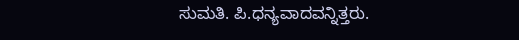ಸುಮತಿ. ಪಿ.ಧನ್ಯವಾದವನ್ನಿತ್ತರು.